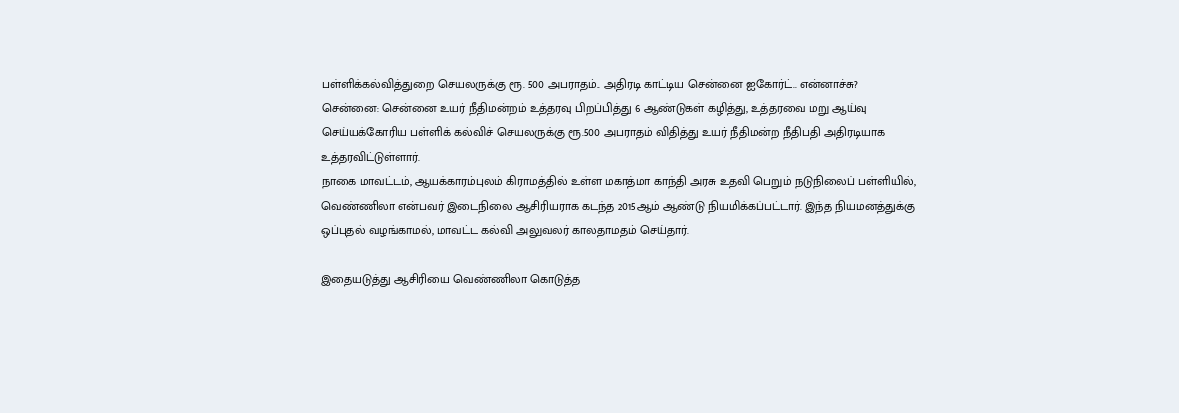பள்ளிக்கல்வித்துறை செயலருக்கு ரூ. 500 அபராதம்.. அதிரடி காட்டிய சென்னை ஐகோர்ட்.. என்னாச்சு?
சென்னை: சென்னை உயர் நீதிமன்றம் உத்தரவு பிறப்பித்து 6 ஆண்டுகள் கழித்து, உத்தரவை மறு ஆய்வு செய்யக்கோரிய பள்ளிக் கல்விச் செயலருக்கு ரூ.500 அபராதம் விதித்து உயர் நீதிமன்ற நீதிபதி அதிரடியாக உத்தரவிட்டுள்ளார்.
நாகை மாவட்டம், ஆயக்காரம்புலம் கிராமத்தில் உள்ள மகாத்மா காந்தி அரசு உதவி பெறும் நடுநிலைப் பள்ளியில், வெண்ணிலா என்பவர் இடைநிலை ஆசிரியராக கடந்த 2015ஆம் ஆண்டு நியமிக்கப்பட்டார். இந்த நியமனத்துக்கு ஒப்புதல் வழங்காமல், மாவட்ட கல்வி அலுவலர் காலதாமதம் செய்தார்.

இதையடுத்து ஆசிரியை வெண்ணிலா கொடுத்த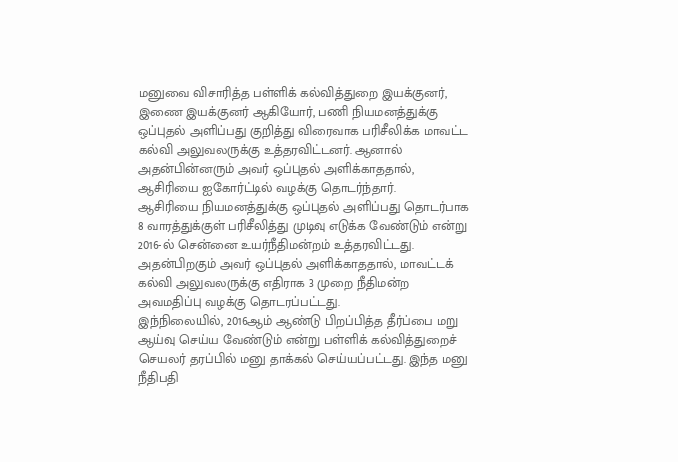மனுவை விசாரித்த பள்ளிக் கல்வித்துறை இயக்குனர், இணை இயக்குனர் ஆகியோர், பணி நியமனத்துக்கு ஒப்புதல் அளிப்பது குறித்து விரைவாக பரிசீலிக்க மாவட்ட கல்வி அலுவலருக்கு உத்தரவிட்டனர். ஆனால் அதன்பின்னரும் அவர் ஒப்புதல் அளிக்காததால், ஆசிரியை ஐகோர்ட்டில் வழக்கு தொடர்ந்தார்.
ஆசிரியை நியமனத்துக்கு ஒப்புதல் அளிப்பது தொடர்பாக 8 வாரத்துக்குள் பரிசீலித்து முடிவு எடுக்க வேண்டும் என்று 2016-ல் சென்னை உயர்நீதிமன்றம் உத்தரவிட்டது. அதன்பிறகும் அவர் ஒப்புதல் அளிக்காததால், மாவட்டக் கல்வி அலுவலருக்கு எதிராக 3 முறை நீதிமன்ற அவமதிப்பு வழக்கு தொடரப்பட்டது.
இந்நிலையில், 2016ஆம் ஆண்டு பிறப்பித்த தீர்ப்பை மறு ஆய்வு செய்ய வேண்டும் என்று பள்ளிக் கல்வித்துறைச் செயலர் தரப்பில் மனு தாக்கல் செய்யப்பட்டது. இந்த மனு நீதிபதி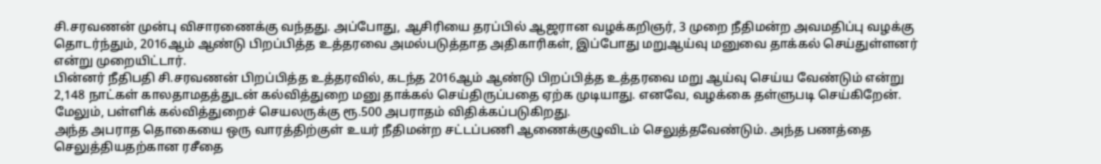சி.சரவணன் முன்பு விசாரணைக்கு வந்தது. அப்போது, ஆசிரியை தரப்பில் ஆஜரான வழக்கறிஞர், 3 முறை நீதிமன்ற அவமதிப்பு வழக்கு தொடர்ந்தும், 2016ஆம் ஆண்டு பிறப்பித்த உத்தரவை அமல்படுத்தாத அதிகாரிகள், இப்போது மறுஆய்வு மனுவை தாக்கல் செய்துள்ளனர் என்று முறையிட்டார்.
பின்னர் நீதிபதி சி.சரவணன் பிறப்பித்த உத்தரவில், கடந்த 2016ஆம் ஆண்டு பிறப்பித்த உத்தரவை மறு ஆய்வு செய்ய வேண்டும் என்று 2,148 நாட்கள் காலதாமதத்துடன் கல்வித்துறை மனு தாக்கல் செய்திருப்பதை ஏற்க முடியாது. எனவே, வழக்கை தள்ளுபடி செய்கிறேன். மேலும், பள்ளிக் கல்வித்துறைச் செயலருக்கு ரூ.500 அபராதம் விதிக்கப்படுகிறது.
அந்த அபராத தொகையை ஒரு வாரத்திற்குள் உயர் நீதிமன்ற சட்டப்பணி ஆணைக்குழுவிடம் செலுத்தவேண்டும். அந்த பணத்தை செலுத்தியதற்கான ரசீதை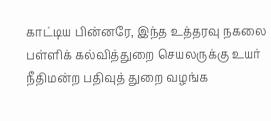காட்டிய பின்னரே, இந்த உத்தரவு நகலை பள்ளிக் கல்வித்துறை செயலருக்கு உயர் நீதிமன்ற பதிவுத் துறை வழங்க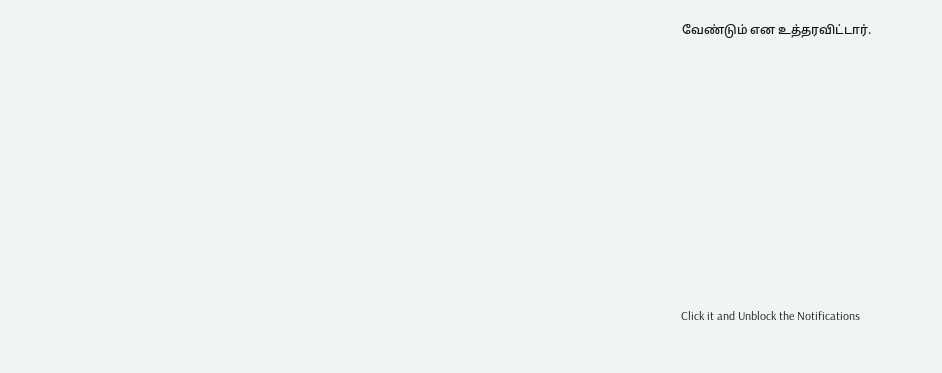வேண்டும் என உத்தரவிட்டார்.












Click it and Unblock the Notifications